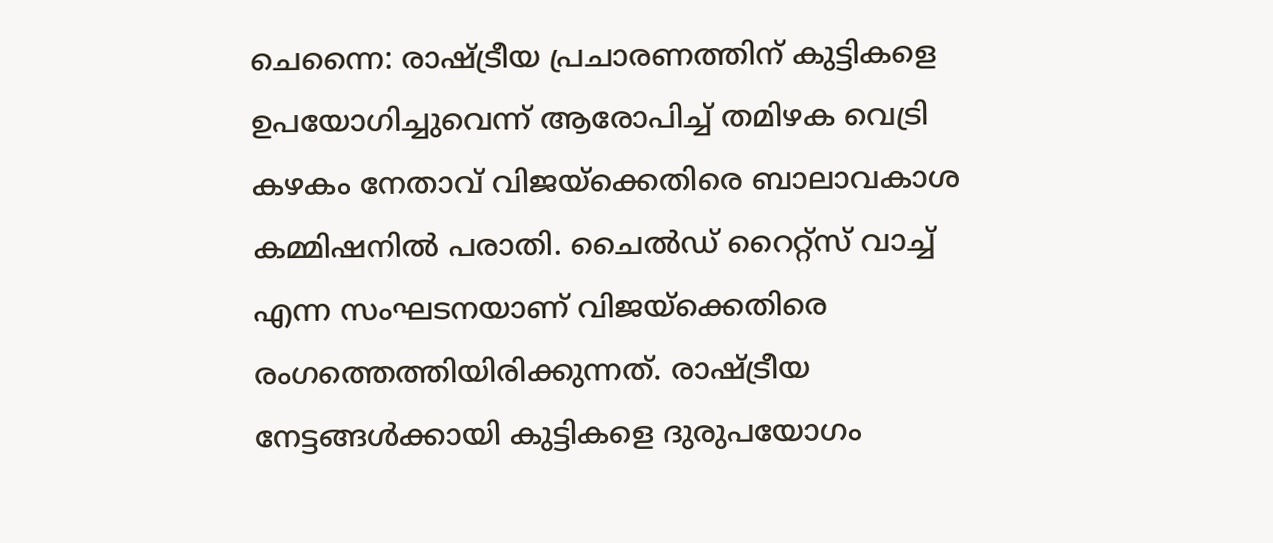ചെന്നൈ: രാഷ്ട്രീയ പ്രചാരണത്തിന് കുട്ടികളെ ഉപയോഗിച്ചുവെന്ന് ആരോപിച്ച് തമിഴക വെട്രി കഴകം നേതാവ് വിജയ്ക്കെതിരെ ബാലാവകാശ കമ്മിഷനിൽ പരാതി. ചൈൽഡ് റൈറ്റ്സ് വാച്ച് എന്ന സംഘടനയാണ് വിജയ്ക്കെതിരെ രംഗത്തെത്തിയിരിക്കുന്നത്. രാഷ്ട്രീയ നേട്ടങ്ങൾക്കായി കുട്ടികളെ ദുരുപയോഗം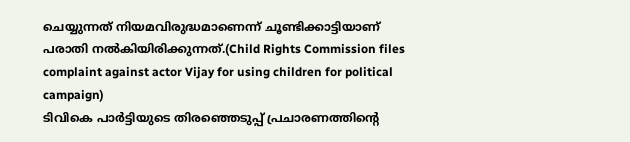ചെയ്യുന്നത് നിയമവിരുദ്ധമാണെന്ന് ചൂണ്ടിക്കാട്ടിയാണ് പരാതി നൽകിയിരിക്കുന്നത്.(Child Rights Commission files complaint against actor Vijay for using children for political campaign)
ടിവികെ പാർട്ടിയുടെ തിരഞ്ഞെടുപ്പ് പ്രചാരണത്തിന്റെ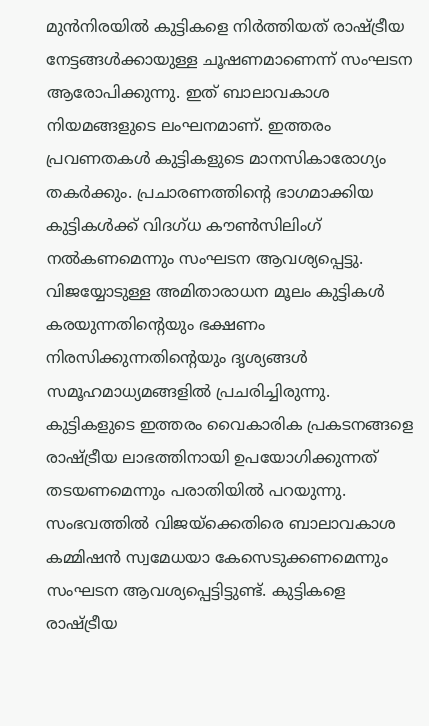മുൻനിരയിൽ കുട്ടികളെ നിർത്തിയത് രാഷ്ട്രീയ നേട്ടങ്ങൾക്കായുള്ള ചൂഷണമാണെന്ന് സംഘടന ആരോപിക്കുന്നു. ഇത് ബാലാവകാശ നിയമങ്ങളുടെ ലംഘനമാണ്. ഇത്തരം പ്രവണതകൾ കുട്ടികളുടെ മാനസികാരോഗ്യം തകർക്കും. പ്രചാരണത്തിന്റെ ഭാഗമാക്കിയ കുട്ടികൾക്ക് വിദഗ്ധ കൗൺസിലിംഗ് നൽകണമെന്നും സംഘടന ആവശ്യപ്പെട്ടു.
വിജയ്യോടുള്ള അമിതാരാധന മൂലം കുട്ടികൾ കരയുന്നതിന്റെയും ഭക്ഷണം നിരസിക്കുന്നതിന്റെയും ദൃശ്യങ്ങൾ സമൂഹമാധ്യമങ്ങളിൽ പ്രചരിച്ചിരുന്നു. കുട്ടികളുടെ ഇത്തരം വൈകാരിക പ്രകടനങ്ങളെ രാഷ്ട്രീയ ലാഭത്തിനായി ഉപയോഗിക്കുന്നത് തടയണമെന്നും പരാതിയിൽ പറയുന്നു. സംഭവത്തിൽ വിജയ്ക്കെതിരെ ബാലാവകാശ കമ്മിഷൻ സ്വമേധയാ കേസെടുക്കണമെന്നും സംഘടന ആവശ്യപ്പെട്ടിട്ടുണ്ട്. കുട്ടികളെ രാഷ്ട്രീയ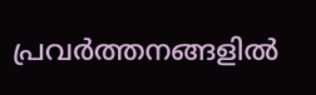പ്രവർത്തനങ്ങളിൽ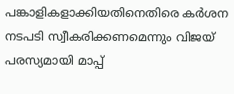പങ്കാളികളാക്കിയതിനെതിരെ കർശന നടപടി സ്വീകരിക്കണമെന്നും വിജയ് പരസ്യമായി മാപ്പ്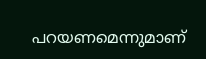പറയണമെന്നുമാണ്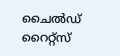ചൈൽഡ് റൈറ്റ്സ്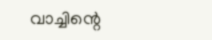വാച്ചിന്റെ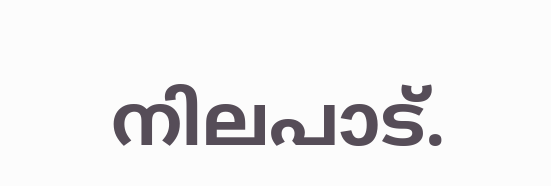നിലപാട്.